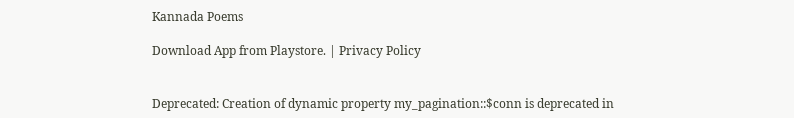Kannada Poems

Download App from Playstore. | Privacy Policy


Deprecated: Creation of dynamic property my_pagination::$conn is deprecated in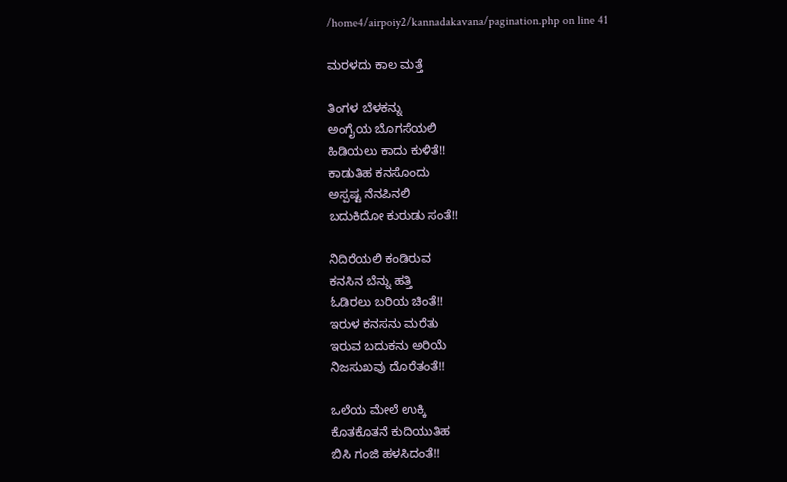/home4/airpoiy2/kannadakavana/pagination.php on line 41

ಮರಳದು ಕಾಲ ಮತ್ತೆ

ತಿಂಗಳ ಬೆಳಕನ್ನು
ಅಂಗೈಯ ಬೊಗಸೆಯಲಿ
ಹಿಡಿಯಲು ಕಾದು ಕುಳಿತೆ!!
ಕಾಡುತಿಹ ಕನಸೊಂದು
ಅಸ್ಪಷ್ಟ ನೆನಪಿನಲಿ
ಬದುಕಿದೋ ಕುರುಡು ಸಂತೆ!!

ನಿದಿರೆಯಲಿ ಕಂಡಿರುವ
ಕನಸಿನ ಬೆನ್ನು ಹತ್ತಿ
ಓಡಿರಲು ಬರಿಯ ಚಿಂತೆ!!
ಇರುಳ ಕನಸನು ಮರೆತು
ಇರುವ ಬದುಕನು ಅರಿಯೆ
ನಿಜಸುಖವು ದೊರೆತಂತೆ!!

ಒಲೆಯ ಮೇಲೆ ಉಕ್ಕಿ
ಕೊತಕೊತನೆ ಕುದಿಯುತಿಹ
ಬಿಸಿ ಗಂಜಿ ಹಳಸಿದಂತೆ!!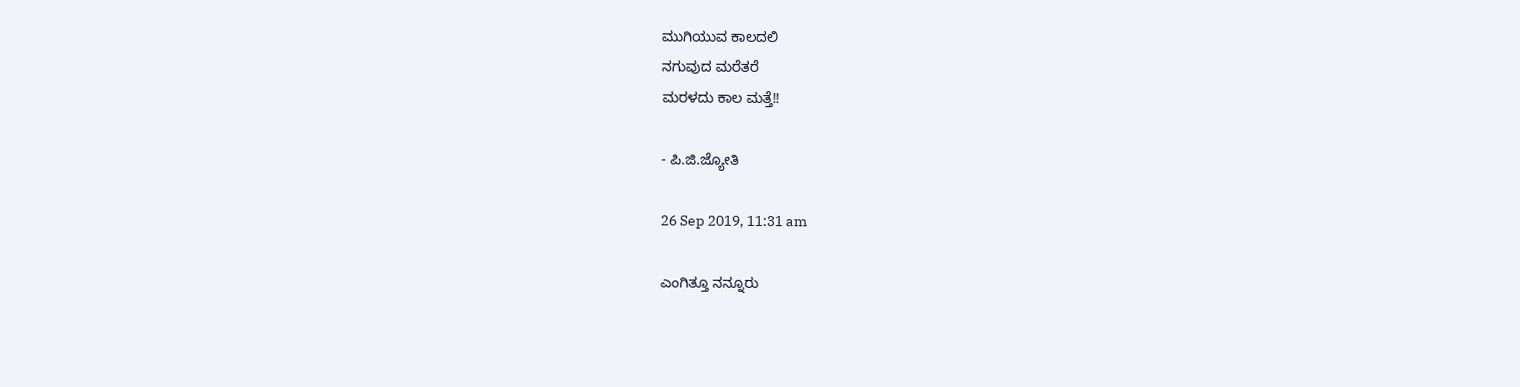ಮುಗಿಯುವ ಕಾಲದಲಿ
ನಗುವುದ ಮರೆತರೆ
ಮರಳದು ಕಾಲ ಮತ್ತೆ!!

- ಪಿ.ಜಿ.ಜ್ಯೋತಿ

26 Sep 2019, 11:31 am

ಎಂಗಿತ್ತೂ ನನ್ನೂರು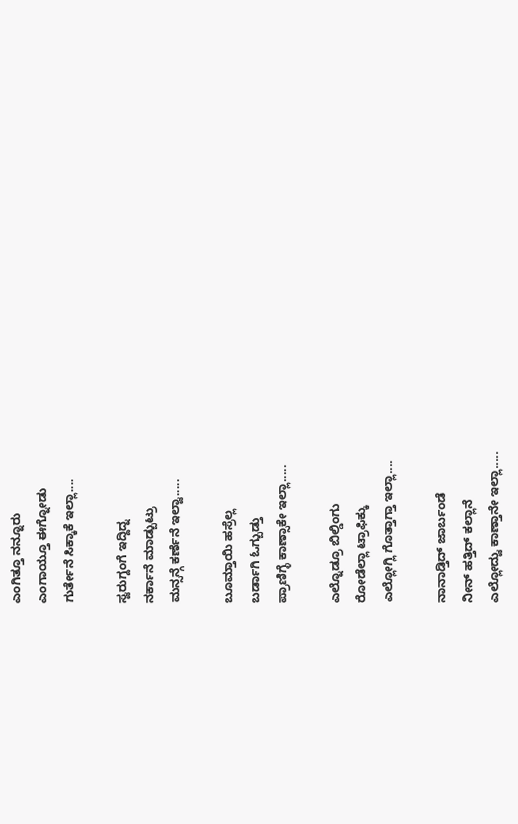ಎಂಗಿತ್ತೂ ನನ್ನೂರು
ಎಂಗಾಯ್ತೂ ಈಗ್ನೋಡು
ಗುರ್ತೇನೆ ಸಿಕ್ಕಾಕೆ ಇಲ್ಲಾ....

ಸ್ವರುಗ್ದಂಗೆ ಇದ್ದಿದ್ನ
ನರ್ಕಾನೆ ಮಾಡ್ಬುಟ್ರು
ಮನ್ಸನ್ಗೆ ಕರ್ಣೆನೆ ಇಲ್ವಾ.....

ಬೂಮ್ತಾಯಿ ಹಸ್ರೆಲ್ಲ
ಬರ್ಡಾಗಿ ಓಗ್ಬುಡ್ತು
ಪ್ರಾಣಿಗ್ಳೆ ಕಾಣ್ಸಾಕೇ ಇಲ್ಲಾ.....

ಎಲ್ನೊಡ್ರೂ ಬಿಲ್ಡಿಂಗು
ರೋಡೆಲ್ಲಾ ಟ್ರಾಫಿಕ್ಕು
ಎಲ್ಲೋಗ್ಲಿ ಗೊತ್ತಾಗ್ತಾ ಇಲ್ಲಾ....

ನಾನಾಡ್ತಿದ್ ಜಾರ್ಬಂಡೆ
ನೀನ್ ಹತ್ತಿದ್ ಕಲ್ಲಾನೆ
ಎಲ್ಲೋದ್ವು ಕಾಣ್ತಾನೇ ಇಲ್ಲಾ.....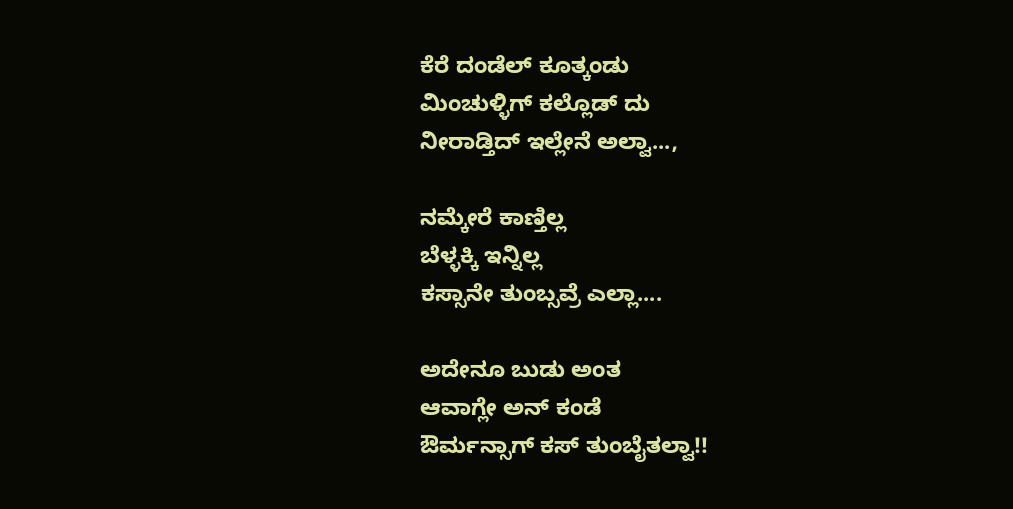ಕೆರೆ ದಂಡೆಲ್ ಕೂತ್ಕಂಡು
ಮಿಂಚುಳ್ಳಿಗ್ ಕಲ್ಲೊಡ್ ದು
ನೀರಾಡ್ತಿದ್ ಇಲ್ಲೇನೆ ಅಲ್ವಾ...,

ನಮ್ಕೇರೆ ಕಾಣ್ತಿಲ್ಲ
ಬೆಳ್ಳಕ್ಕಿ ಇನ್ನಿಲ್ಲ
ಕಸ್ಸಾನೇ ತುಂಬ್ಸವ್ರೆ ಎಲ್ಲಾ....

ಅದೇನೂ ಬುಡು ಅಂತ
ಆವಾಗ್ಲೇ ಅನ್ ಕಂಡೆ
ಔರ್ಮನ್ಸಾಗ್ ಕಸ್ ತುಂಬೈತಲ್ವಾ!!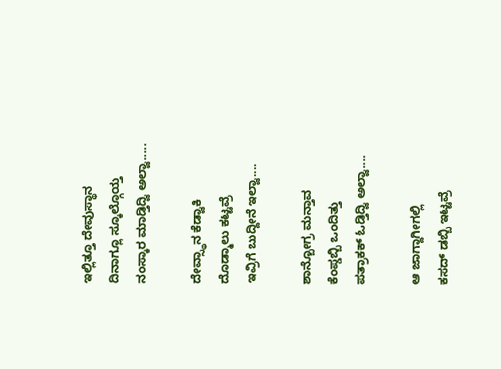ಇಲ್ಲಿತ್ತೂ ದೇವುಸ್ಥಾನ
ದಿನಾಗ್ಲೂ ಸ್ಕೂಲ್ಗೊಯ್ತ
ನಂಸ್ಕಾರ ಮಾಡ್ತಿದ್ವಿ ಅಲ್ವಾ.....

ದೇವ್ಸ್ಥಾನ ಕೆಡ್ವಾಕಿ
ದೊಡ್ಮಾಲು ಕಟ್ಟವ್ರೆ
ಇವ್ರಿಗೆ ಬುದ್ದೀನೆ ಇಲ್ವಾ....

ಶಾನ್ಬೋಗ್ರ ಮನ್ತಾವ
ಕೆಂಪ್ಡಬ್ಬಿ ಒಂದಿತ್ತು
ಪತ್ರಾಕಕ್ ಓಡ್ತಿದ್ವಿ ಅಲ್ವಾ....

ಆ ಜಾಗ್ದಾಗೀಗಲ್ಲಿ
ಕಸದ್ ಡಬ್ಬಿ ಇಟ್ಟವ್ರೆ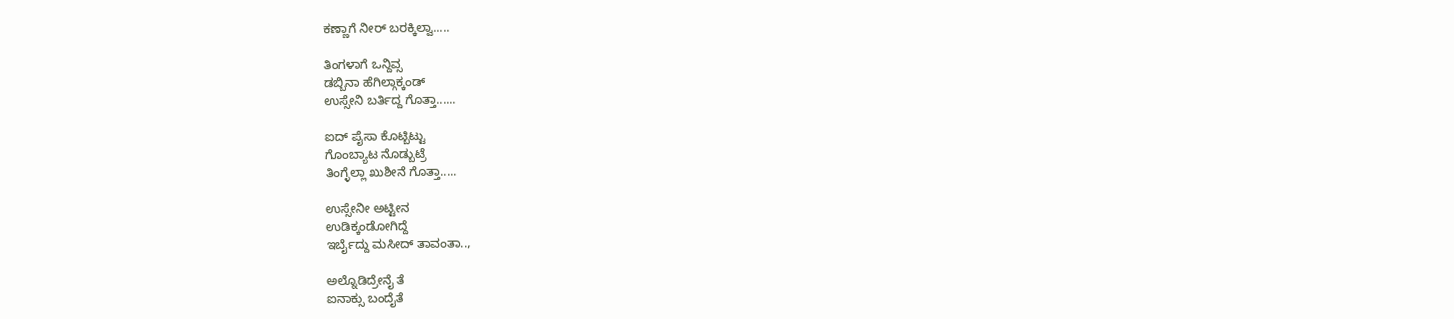ಕಣ್ಣಾಗೆ ನೀರ್ ಬರಕ್ಕಿಲ್ವಾ.....

ತಿಂಗಳಾಗೆ ಒನ್ದಿವ್ಸ
ಡಬ್ಬಿನಾ ಹೆಗಿಲ್ಗಾಕ್ಕಂಡ್
ಉಸ್ಸೇನಿ ಬರ್ತಿದ್ದ ಗೊತ್ತಾ......

ಐದ್ ಪೈಸಾ ಕೊಟ್ಬಿಟ್ಟು
ಗೊಂಬ್ಯಾಟ ನೊಡ್ಬುಟ್ರೆ
ತಿಂಗ್ಳೆಲ್ಲಾ ಖುಶೀನೆ ಗೊತ್ತಾ.....

ಉಸ್ಸೇನೀ ಅಟ್ಟೀನ
ಉಡಿಕ್ಕಂಡೋಗಿದ್ದೆ
ಇರ್ಬೈದ್ದು ಮಸೀದ್ ತಾವಂತಾ..,

ಅಲ್ನೊಡಿದ್ರೇನೈ ತೆ
ಐನಾಕ್ಸು ಬಂದೈತೆ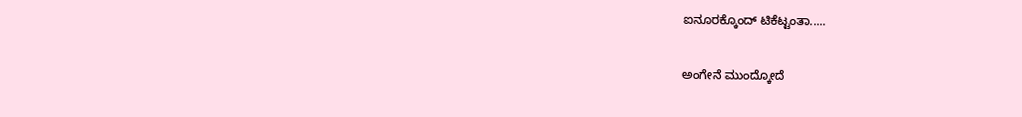ಐನೂರಕ್ಕೊಂದ್ ಟಿಕೆಟ್ಟಂತಾ.....

ಅಂಗೇನೆ ಮುಂದ್ಕೋದೆ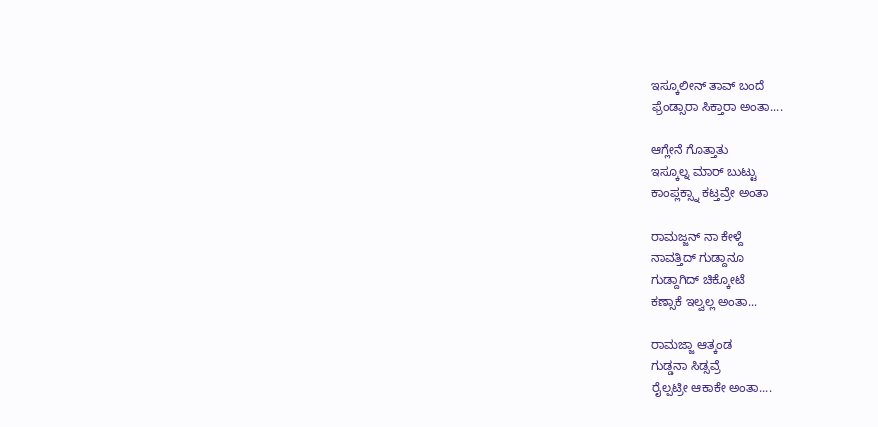ಇಸ್ಕೂಲೀನ್ ತಾವ್ ಬಂದೆ
ಫ್ರೆಂಡ್ಸಾರಾ ಸಿಕ್ತಾರಾ ಅಂತಾ....

ಆಗ್ಲೇನೆ ಗೊತ್ತಾತು
ಇಸ್ಕೂಲ್ನ ಮಾರ್ ಬುಟ್ಟು
ಕಾಂಪ್ಲಕ್ಸ್ನಾ ಕಟ್ತವ್ರೇ ಅಂತಾ

ರಾಮಜ್ಜನ್ ನಾ ಕೇಳ್ದೆ
ನಾವತ್ತಿದ್ ಗುಡ್ದಾನೂ
ಗುಡ್ದಾಗಿದ್ ಚಿಕ್ಕೋಟೆ
ಕಣ್ಸಾಕೆ ಇಲ್ವಲ್ಲ ಅಂತಾ...

ರಾಮಜ್ಜಾ ಆತ್ಕಂಡ
ಗುಡ್ಡನಾ ಸಿಡ್ಸವ್ರೆ
ರೈಲ್ಪಟ್ರೀ ಆಕಾಕೇ ಅಂತಾ....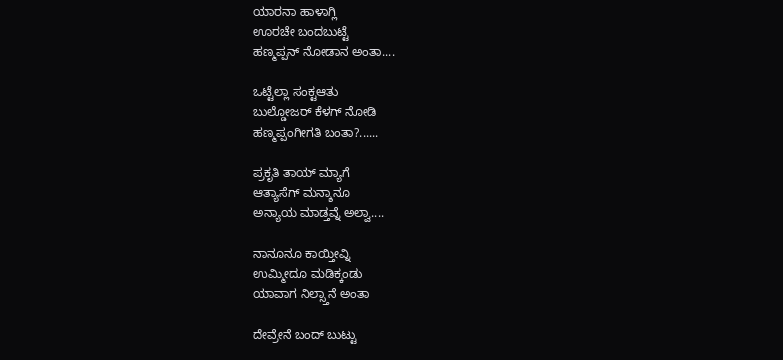ಯಾರನಾ ಹಾಳಾಗ್ಲಿ
ಊರಚೇ ಬಂದಬುಟ್ಟೆ
ಹಣ್ಮಪ್ಪನ್ ನೋಡಾನ ಅಂತಾ....

ಒಟ್ಟೆಲ್ಲಾ ಸಂಕ್ಟಆತು
ಬುಲ್ಡೋಜರ್ ಕೆಳಗ್ ನೋಡಿ
ಹಣ್ಮಪ್ಪಂಗೀಗತಿ ಬಂತಾ?......

ಪ್ರಕೃತಿ ತಾಯ್ ಮ್ಯಾಗೆ
ಆತ್ಯಾಸೆಗ್ ಮನ್ಶಾನೂ
ಅನ್ಯಾಯ ಮಾಡ್ತವ್ನೆ ಅಲ್ವಾ....

ನಾನೂನೂ ಕಾಯ್ತೀವ್ನಿ
ಉಮ್ಮೀದೂ ಮಡಿಕ್ಕಂಡು
ಯಾವಾಗ ನಿಲ್ಸ್ತಾನೆ ಅಂತಾ

ದೇವ್ರೇನೆ ಬಂದ್ ಬುಟ್ಟು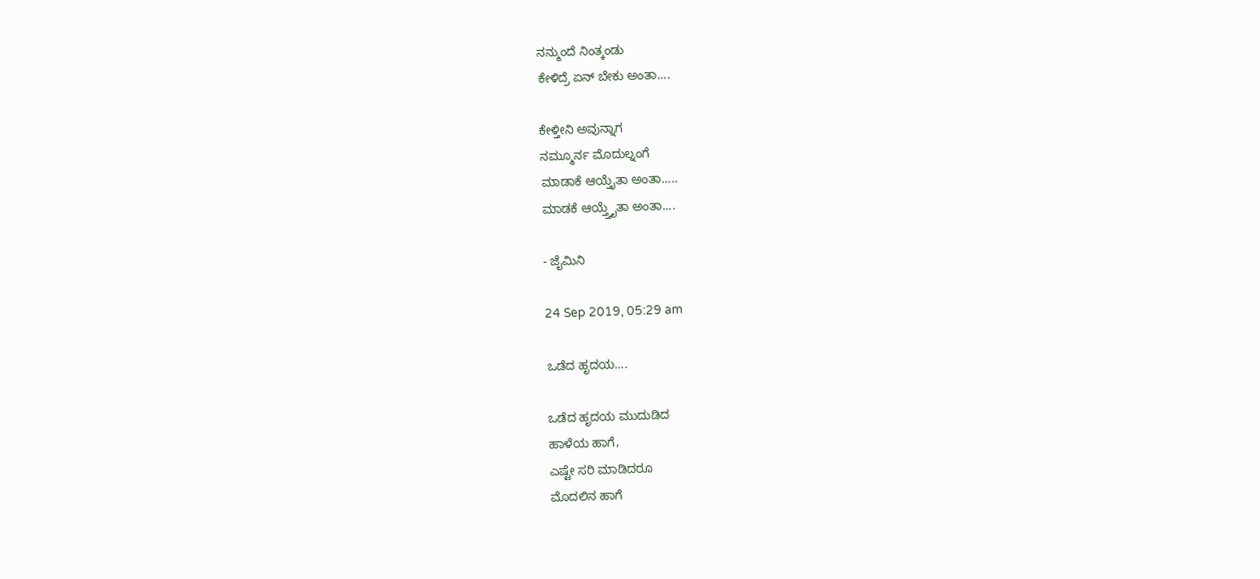ನನ್ಮುಂದೆ ನಿಂತ್ಕಂಡು
ಕೇಳಿದ್ರೆ ಏನ್ ಬೇಕು ಅಂತಾ....

ಕೇಳ್ತೀನಿ ಅವುನ್ನಾಗ
ನಮ್ಮೂರ್ನ ಮೊದುಲ್ನಂಗೆ
ಮಾಡಾಕೆ ಆಯ್ತೈತಾ ಅಂತಾ.....
ಮಾಡಕೆ ಆಯ್ತ್ತೈತಾ ಅಂತಾ....

- ಜೈಮಿನಿ

24 Sep 2019, 05:29 am

ಒಡೆದ ಹೃದಯ....

ಒಡೆದ ಹೃದಯ ಮುದುಡಿದ
ಹಾಳೆಯ ಹಾಗೆ,
ಎಷ್ಟೇ ಸರಿ ಮಾಡಿದರೂ
ಮೊದಲಿನ ಹಾಗೆ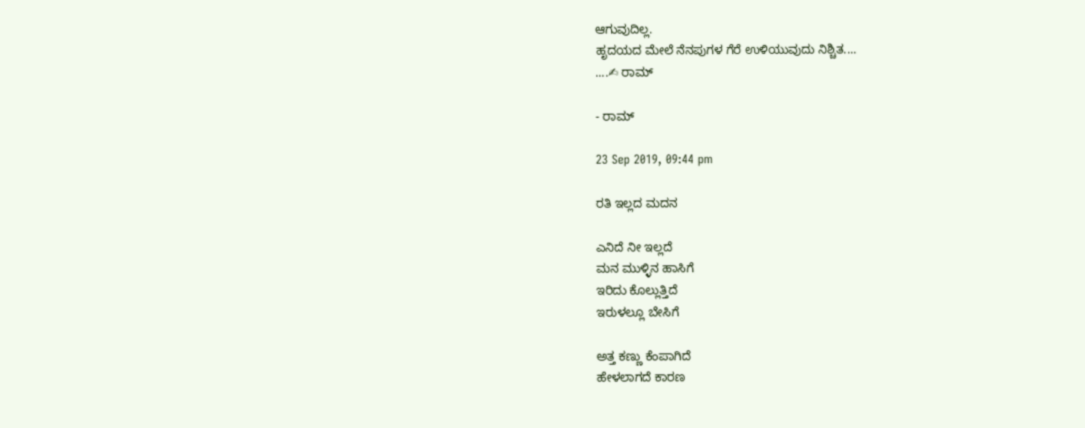ಆಗುವುದಿಲ್ಲ.
ಹೃದಯದ ಮೇಲೆ ನೆನಪುಗಳ ಗೆರೆ ಉಳಿಯುವುದು ನಿಶ್ಚಿತ....
....✍ ರಾಮ್

- ರಾಮ್

23 Sep 2019, 09:44 pm

ರತಿ ಇಲ್ಲದ ಮದನ

ಎನಿದೆ ನೀ ಇಲ್ಲದೆ
ಮನ ಮುಳ್ಳಿನ ಹಾಸಿಗೆ
ಇರಿದು ಕೊಲ್ಲುತ್ತಿದೆ
ಇರುಳಲ್ಲೂ ಬೇಸಿಗೆ

ಅತ್ತ ಕಣ್ಣು ಕೆಂಪಾಗಿದೆ
ಹೇಳಲಾಗದೆ ಕಾರಣ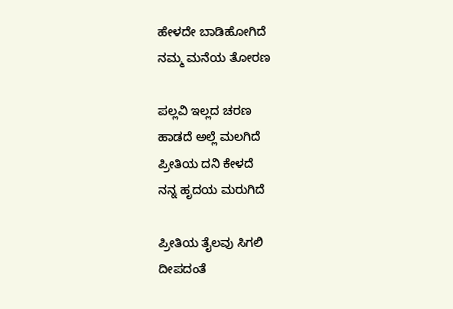ಹೇಳದೇ ಬಾಡಿಹೋಗಿದೆ
ನಮ್ಮ ಮನೆಯ ತೋರಣ

ಪಲ್ಲವಿ ಇಲ್ಲದ ಚರಣ
ಹಾಡದೆ ಅಲ್ಲೆ ಮಲಗಿದೆ
ಪ್ರೀತಿಯ ದನಿ ಕೇಳದೆ
ನನ್ನ ಹೃದಯ ಮರುಗಿದೆ

ಪ್ರೀತಿಯ ತೈಲವು ಸಿಗಲಿ
ದೀಪದಂತೆ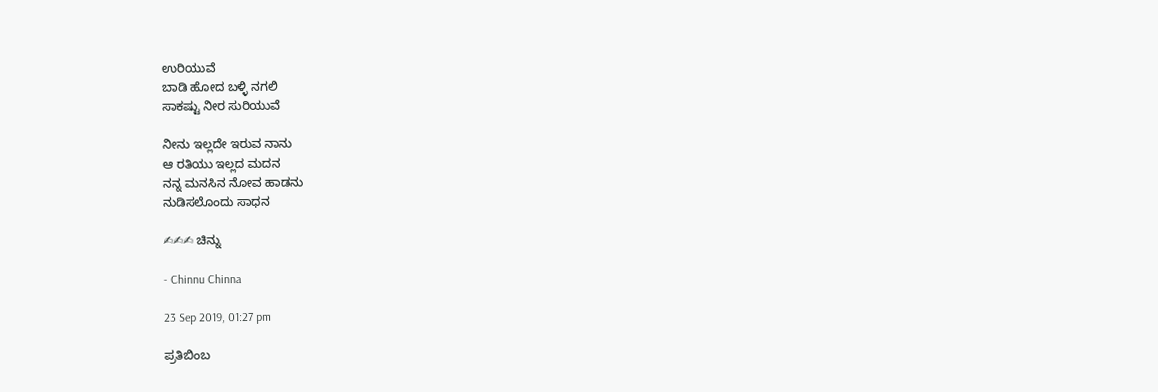ಉರಿಯುವೆ
ಬಾಡಿ ಹೋದ ಬಳ್ಳಿ ನಗಲಿ
ಸಾಕಷ್ಟು ನೀರ ಸುರಿಯುವೆ

ನೀನು ಇಲ್ಲದೇ ಇರುವ ನಾನು
ಆ ರತಿಯು ಇಲ್ಲದ ಮದನ
ನನ್ನ ಮನಸಿನ ನೋವ ಹಾಡನು
ನುಡಿಸಲೊಂದು ಸಾಧನ

✍✍✍ ಚಿನ್ನು

- Chinnu Chinna

23 Sep 2019, 01:27 pm

ಪ್ರತಿಬಿಂಬ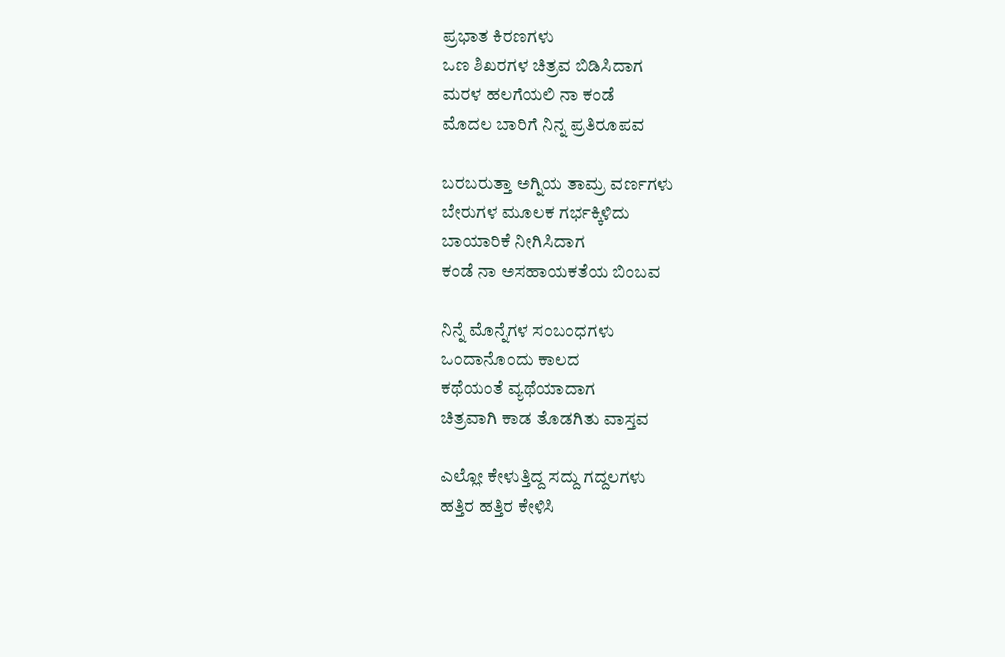ಪ್ರಭಾತ ಕಿರಣಗಳು
ಒಣ ಶಿಖರಗಳ ಚಿತ್ರವ ಬಿಡಿಸಿದಾಗ
ಮರಳ ಹಲಗೆಯಲಿ ನಾ ಕಂಡೆ
ಮೊದಲ ಬಾರಿಗೆ ನಿನ್ನ ಪ್ರತಿರೂಪವ

ಬರಬರುತ್ತಾ ಅಗ್ನಿಯ ತಾಮ್ರ ವರ್ಣಗಳು
ಬೇರುಗಳ ಮೂಲಕ ಗರ್ಭಕ್ಕಿಳಿದು
ಬಾಯಾರಿಕೆ ನೀಗಿಸಿದಾಗ
ಕಂಡೆ ನಾ ಅಸಹಾಯಕತೆಯ ಬಿಂಬವ

ನಿನ್ನೆ ಮೊನ್ನೆಗಳ ಸಂಬಂಧಗಳು
ಒಂದಾನೊಂದು ಕಾಲದ
ಕಥೆಯಂತೆ ವ್ಯಥೆಯಾದಾಗ
ಚಿತ್ರವಾಗಿ ಕಾಡ ತೊಡಗಿತು ವಾಸ್ತವ

ಎಲ್ಲೋ ಕೇಳುತ್ತಿದ್ದ ಸದ್ದು ಗದ್ದಲಗಳು
ಹತ್ತಿರ ಹತ್ತಿರ ಕೇಳಿಸಿ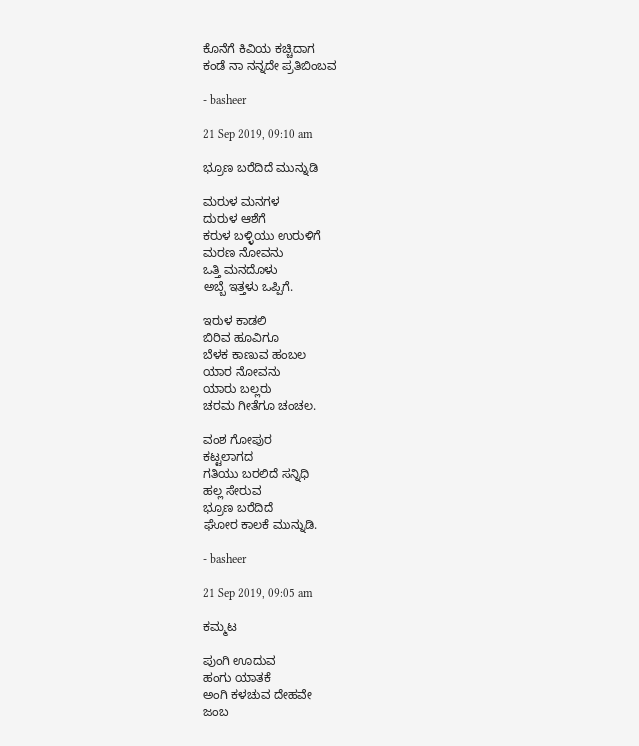ಕೊನೆಗೆ ಕಿವಿಯ ಕಚ್ಚಿದಾಗ
ಕಂಡೆ ನಾ ನನ್ನದೇ ಪ್ರತಿಬಿಂಬವ

- basheer

21 Sep 2019, 09:10 am

ಭ್ರೂಣ ಬರೆದಿದೆ ಮುನ್ನುಡಿ

ಮರುಳ ಮನಗಳ
ದುರುಳ ಆಶೆಗೆ
ಕರುಳ ಬಳ್ಳಿಯು ಉರುಳಿಗೆ
ಮರಣ ನೋವನು
ಒತ್ತಿ ಮನದೊಳು
ಅಬ್ಬೆ ಇತ್ತಳು ಒಪ್ಪಿಗೆ.

ಇರುಳ ಕಾಡಲಿ
ಬಿರಿವ ಹೂವಿಗೂ
ಬೆಳಕ ಕಾಣುವ ಹಂಬಲ
ಯಾರ ನೋವನು
ಯಾರು ಬಲ್ಲರು
ಚರಮ ಗೀತೆಗೂ ಚಂಚಲ.

ವಂಶ ಗೋಪುರ
ಕಟ್ಟಲಾಗದ
ಗತಿಯು ಬರಲಿದೆ ಸನ್ನಿಧಿ
ಹಲ್ಲ ಸೇರುವ
ಭ್ರೂಣ ಬರೆದಿದೆ
ಘೋರ ಕಾಲಕೆ ಮುನ್ನುಡಿ.

- basheer

21 Sep 2019, 09:05 am

ಕಮ್ಮಟ

ಪುಂಗಿ ಊದುವ
ಹಂಗು ಯಾತಕೆ
ಅಂಗಿ ಕಳಚುವ ದೇಹವೇ
ಜಂಬ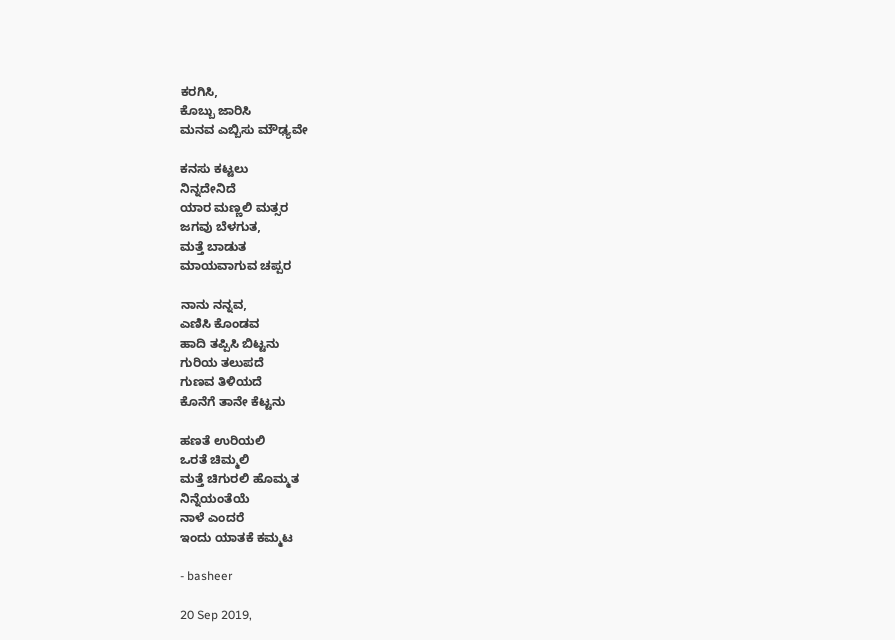ಕರಗಿಸಿ,
ಕೊಬ್ಬು ಜಾರಿಸಿ
ಮನವ ಎಬ್ಬಿಸು ಮೌಢ್ಯವೇ

ಕನಸು ಕಟ್ಟಲು
ನಿನ್ನದೇನಿದೆ
ಯಾರ ಮಣ್ಣಲಿ ಮತ್ಸರ
ಜಗವು ಬೆಳಗುತ,
ಮತ್ತೆ ಬಾಡುತ
ಮಾಯವಾಗುವ ಚಪ್ಪರ

ನಾನು ನನ್ನವ,
ಎಣಿಸಿ ಕೊಂಡವ
ಹಾದಿ ತಪ್ಪಿಸಿ ಬಿಟ್ಟನು
ಗುರಿಯ ತಲುಪದೆ
ಗುಣವ ತಿಳಿಯದೆ
ಕೊನೆಗೆ ತಾನೇ ಕೆಟ್ಟನು

ಹಣತೆ ಉರಿಯಲಿ
ಒರತೆ ಚಿಮ್ಮಲಿ
ಮತ್ತೆ ಚಿಗುರಲಿ ಹೊಮ್ಮತ
ನಿನ್ನೆಯಂತೆಯೆ
ನಾಳೆ ಎಂದರೆ
ಇಂದು ಯಾತಕೆ ಕಮ್ಮಟ

- basheer

20 Sep 2019,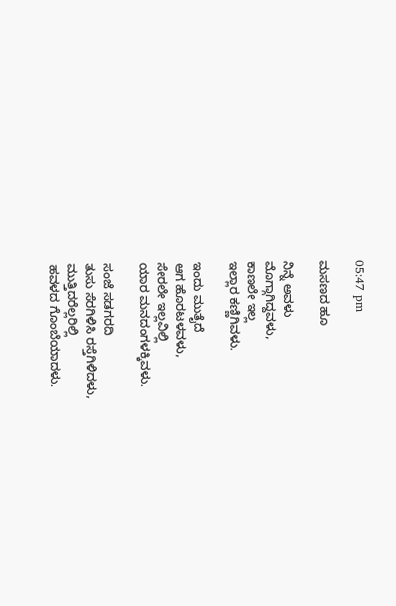05:47 pm

ಮಸಣದ ಹೂ

ನಿನ್ನೆ ಅವಳು
ಮೊಗ್ಗಾಗಿದ್ದವಳು,
ಕಾಣಲೇ ಇಲ್ಲ
ಇಲ್ಲಾರ ಕಣ್ಣಿಗಿವಳು.

ಇಂದು ಮುತೈದೆ
ಆಗ ಹೊರಟಳವಳು,
ಸೇರಲೇ ಇಲ್ಲವಿಲ್ಲಿ
ಯಾರ ಮನದಂಗಳಕ್ಕಿವಳು.

ಸಂಜೆ ಸಡಗರದಿ
ತುಸು ಸೆರಗಿಳಿಸಿ ರಸ್ತೆಗಿಳಿದಳು,
ಮುತ್ತಿದರೆಲ್ಲರಿಲ್ಲಿ
ಹವಳದ ಗೊಂಬೆಯಾದಳು.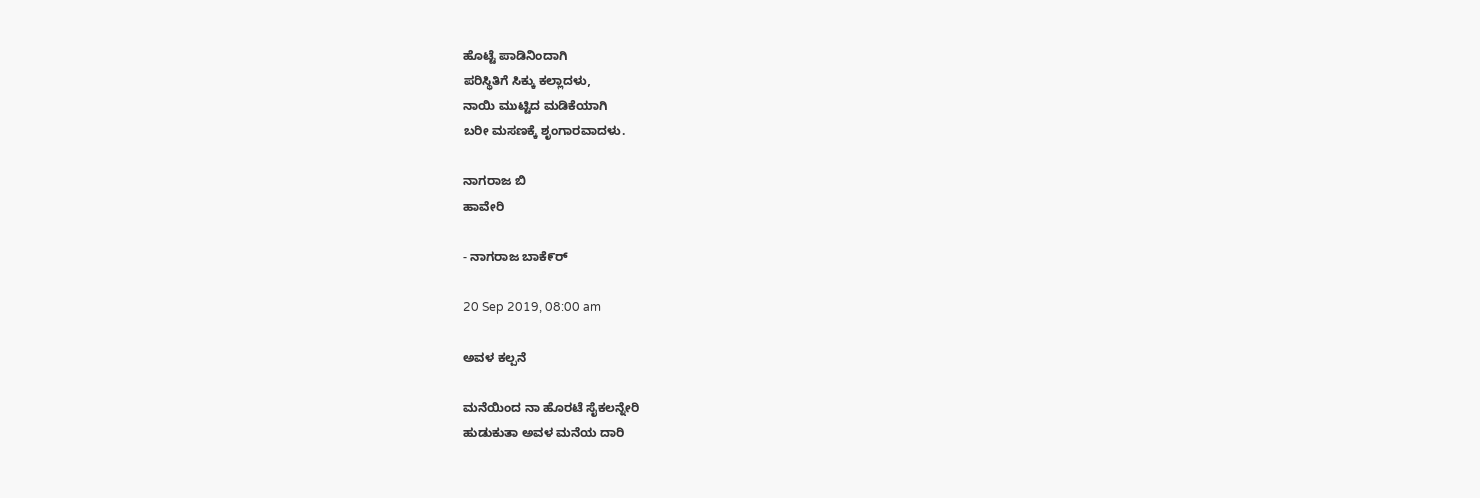ಹೊಟ್ಟೆ ಪಾಡಿನಿಂದಾಗಿ
ಪರಿಸ್ಥಿತಿಗೆ ಸಿಕ್ಕು ಕಲ್ಲಾದಳು,
ನಾಯಿ ಮುಟ್ಟಿದ ಮಡಿಕೆಯಾಗಿ
ಬರೀ ಮಸಣಕ್ಕೆ ಶೃಂಗಾರವಾದಳು.

ನಾಗರಾಜ ಬಿ
ಹಾವೇರಿ

- ನಾಗರಾಜ ಬಾಕೆ೯ರ್

20 Sep 2019, 08:00 am

ಅವಳ ಕಲ್ಪನೆ

ಮನೆಯಿಂದ ನಾ ಹೊರಟೆ ಸೈಕಲನ್ನೇರಿ
ಹುಡುಕುತಾ ಅವಳ ಮನೆಯ ದಾರಿ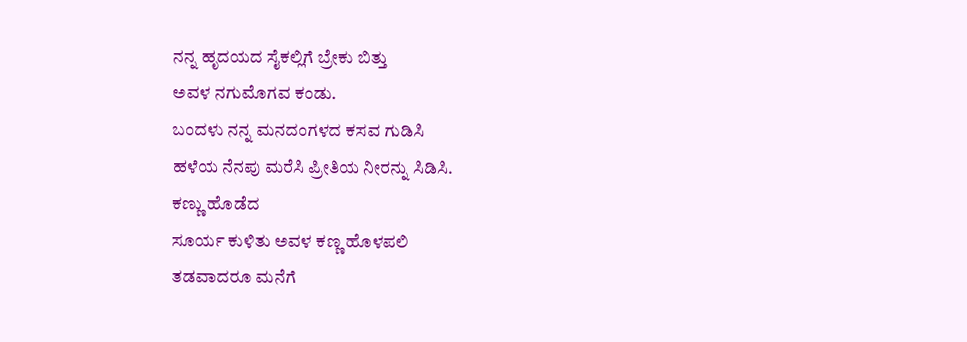ನನ್ನ ಹೃದಯದ ಸೈಕಲ್ಲಿಗೆ ಬ್ರೇಕು ಬಿತ್ತು
ಅವಳ ನಗುಮೊಗವ ಕಂಡು.
ಬಂದಳು ನನ್ನ ಮನದಂಗಳದ ಕಸವ ಗುಡಿಸಿ
ಹಳೆಯ ನೆನಪು ಮರೆಸಿ ಪ್ರೀತಿಯ ನೀರನ್ನು ಸಿಡಿಸಿ.
ಕಣ್ಣು ಹೊಡೆದ
ಸೂರ್ಯ ಕುಳಿತು ಅವಳ ಕಣ್ಣ ಹೊಳಪಲಿ
ತಡವಾದರೂ ಮನೆಗೆ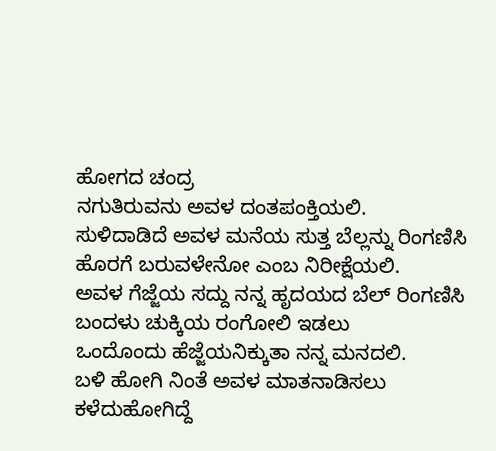ಹೋಗದ ಚಂದ್ರ
ನಗುತಿರುವನು ಅವಳ ದಂತಪಂಕ್ತಿಯಲಿ.
ಸುಳಿದಾಡಿದೆ ಅವಳ ಮನೆಯ ಸುತ್ತ ಬೆಲ್ಲನ್ನು ರಿಂಗಣಿಸಿ
ಹೊರಗೆ ಬರುವಳೇನೋ ಎಂಬ ನಿರೀಕ್ಷೆಯಲಿ.
ಅವಳ ಗೆಜ್ಜೆಯ ಸದ್ದು ನನ್ನ ಹೃದಯದ ಬೆಲ್ ರಿಂಗಣಿಸಿ
ಬಂದಳು ಚುಕ್ಕಿಯ ರಂಗೋಲಿ ಇಡಲು
ಒಂದೊಂದು ಹೆಜ್ಜೆಯನಿಕ್ಕುತಾ ನನ್ನ ಮನದಲಿ.
ಬಳಿ ಹೋಗಿ ನಿಂತೆ ಅವಳ ಮಾತನಾಡಿಸಲು
ಕಳೆದುಹೋಗಿದ್ದೆ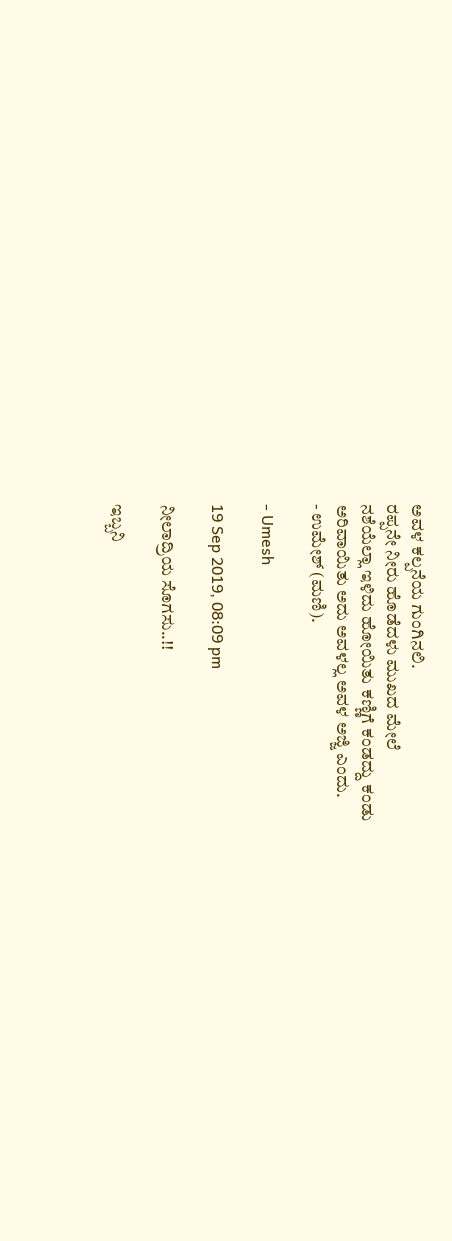ಅವಳ ಕಲ್ಪನೆಯ ಗುಂಗಿನಲಿ.
ರಪ್ಪನೇ ನೀರು ಹೊಡೆದಳು ಮುಖದ ಮೇಲೆ
ನಶೆಯೆಲ್ಲಾ ಇಳಿದು ಹೋಯಿತು ಕಣ್ಣಿಗೆ ಕಂಡದ್ದು ಕಂಡು
ಅರಿವಾಯಿತು ಅದು ಅವಳಲ್ಲ ಅವಳ ಅಜ್ಜಿ ಎಂದು.
- ಉಮೇಶ್ (ಮಣಿ).

- Umesh

19 Sep 2019, 08:09 pm

ನೀಲಾದ್ರಿಯ ಸೊಗಸು..!!

ಇಬ್ಬನಿ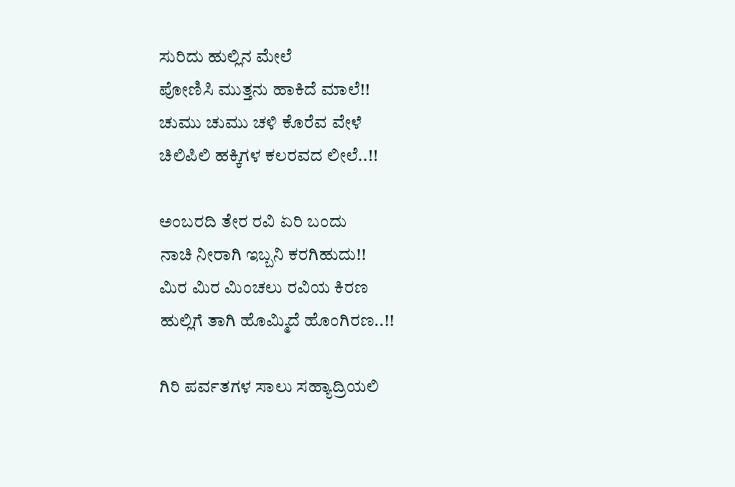ಸುರಿದು ಹುಲ್ಲಿನ ಮೇಲೆ
ಪೋಣಿಸಿ ಮುತ್ತನು ಹಾಕಿದೆ ಮಾಲೆ!!
ಚುಮು ಚುಮು ಚಳಿ ಕೊರೆವ ವೇಳೆ
ಚಿಲಿಪಿಲಿ ಹಕ್ಕಿಗಳ ಕಲರವದ ಲೀಲೆ..!!

ಅಂಬರದಿ ತೇರ ರವಿ ಏರಿ ಬಂದು
ನಾಚಿ ನೀರಾಗಿ ಇಬ್ಬನಿ ಕರಗಿಹುದು!!
ಮಿರ ಮಿರ ಮಿಂಚಲು ರವಿಯ ಕಿರಣ
ಹುಲ್ಲಿಗೆ ತಾಗಿ ಹೊಮ್ಮಿದೆ ಹೊಂಗಿರಣ..!!

ಗಿರಿ ಪರ್ವತಗಳ ಸಾಲು ಸಹ್ಯಾದ್ರಿಯಲಿ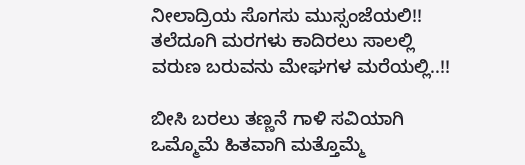ನೀಲಾದ್ರಿಯ ಸೊಗಸು ಮುಸ್ಸಂಜೆಯಲಿ!!
ತಲೆದೂಗಿ ಮರಗಳು ಕಾದಿರಲು ಸಾಲಲ್ಲಿ
ವರುಣ ಬರುವನು ಮೇಘಗಳ ಮರೆಯಲ್ಲಿ..!!

ಬೀಸಿ ಬರಲು ತಣ್ಣನೆ ಗಾಳಿ ಸವಿಯಾಗಿ
ಒಮ್ಮೊಮೆ ಹಿತವಾಗಿ ಮತ್ತೊಮ್ಮೆ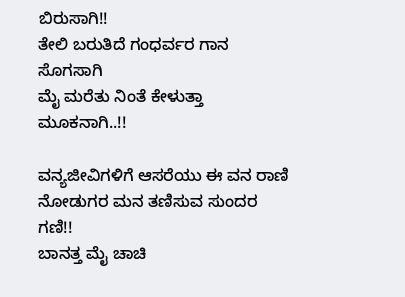ಬಿರುಸಾಗಿ!!
ತೇಲಿ ಬರುತಿದೆ ಗಂಧರ್ವರ ಗಾನ ಸೊಗಸಾಗಿ
ಮೈ ಮರೆತು ನಿಂತೆ ಕೇಳುತ್ತಾ ಮೂಕನಾಗಿ..!!

ವನ್ಯಜೀವಿಗಳಿಗೆ ಆಸರೆಯು ಈ ವನ ರಾಣಿ
ನೋಡುಗರ ಮನ ತಣಿಸುವ ಸುಂದರ ಗಣಿ!!
ಬಾನತ್ತ ಮೈ ಚಾಚಿ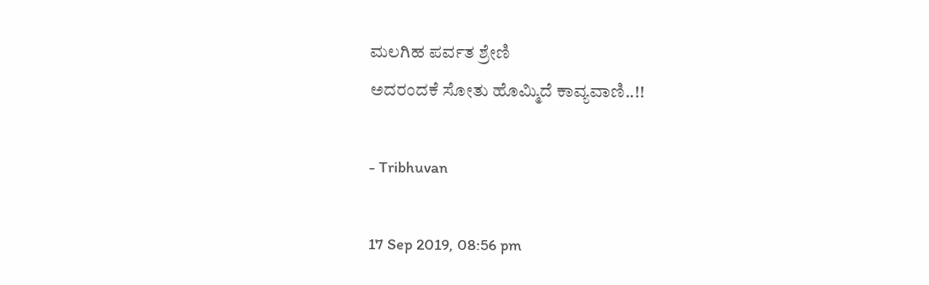ಮಲಗಿಹ ಪರ್ವತ ಶ್ರೇಣಿ
ಅದರಂದಕೆ ಸೋತು ಹೊಮ್ಮಿದೆ ಕಾವ್ಯವಾಣಿ..!!

- Tribhuvan

17 Sep 2019, 08:56 pm